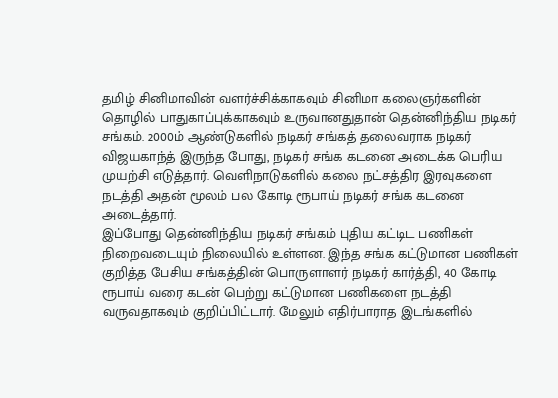தமிழ் சினிமாவின் வளர்ச்சிக்காகவும் சினிமா கலைஞர்களின் தொழில் பாதுகாப்புக்காகவும் உருவானதுதான் தென்னிந்திய நடிகர் சங்கம். 2000ம் ஆண்டுகளில் நடிகர் சங்கத் தலைவராக நடிகர் விஜயகாந்த் இருந்த போது, நடிகர் சங்க கடனை அடைக்க பெரிய முயற்சி எடுத்தார். வெளிநாடுகளில் கலை நட்சத்திர இரவுகளை நடத்தி அதன் மூலம் பல கோடி ரூபாய் நடிகர் சங்க கடனை அடைத்தார்.
இப்போது தென்னிந்திய நடிகர் சங்கம் புதிய கட்டிட பணிகள் நிறைவடையும் நிலையில் உள்ளன. இந்த சங்க கட்டுமான பணிகள் குறித்த பேசிய சங்கத்தின் பொருளாளர் நடிகர் கார்த்தி, 40 கோடி ரூபாய் வரை கடன் பெற்று கட்டுமான பணிகளை நடத்தி வருவதாகவும் குறிப்பிட்டார். மேலும் எதிர்பாராத இடங்களில்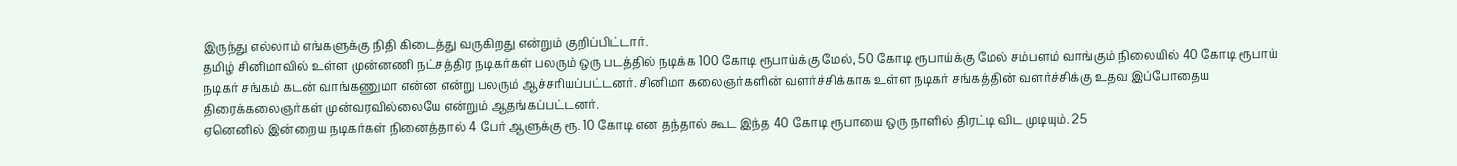இருந்து எல்லாம் எங்களுக்கு நிதி கிடைத்து வருகிறது என்றும் குறிப்பிட்டார்.
தமிழ் சினிமாவில் உள்ள முன்னணி நட்சத்திர நடிகர்கள் பலரும் ஒரு படத்தில் நடிக்க 100 கோடி ரூபாய்க்கு மேல், 50 கோடி ரூபாய்க்கு மேல் சம்பளம் வாங்கும் நிலையில் 40 கோடி ரூபாய் நடிகர் சங்கம் கடன் வாங்கணுமா என்ன என்று பலரும் ஆச்சரியப்பட்டனர். சினிமா கலைஞர்களின் வளர்ச்சிக்காக உள்ள நடிகர் சங்கத்தின் வளர்ச்சிக்கு உதவ இப்போதைய திரைக்கலைஞர்கள் முன்வரவில்லையே என்றும் ஆதங்கப்பட்டனர்.
ஏனெனில் இன்றைய நடிகர்கள் நினைத்தால் 4 பேர் ஆளுக்கு ரூ. 10 கோடி என தந்தால் கூட இந்த 40 கோடி ரூபாயை ஒரு நாளில் திரட்டி விட முடியும். 25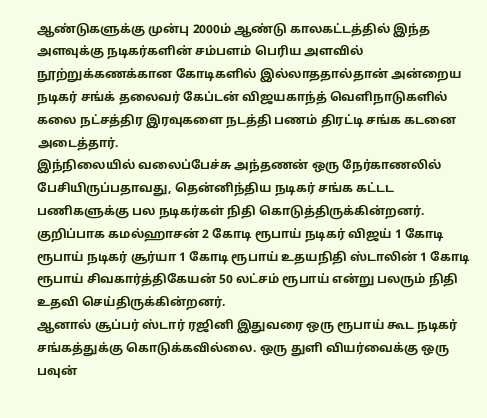ஆண்டுகளுக்கு முன்பு 2000ம் ஆண்டு காலகட்டத்தில் இந்த அளவுக்கு நடிகர்களின் சம்பளம் பெரிய அளவில் நூற்றுக்கணக்கான கோடிகளில் இல்லாததால்தான் அன்றைய நடிகர் சங்க் தலைவர் கேப்டன் விஜயகாந்த் வெளிநாடுகளில் கலை நட்சத்திர இரவுகளை நடத்தி பணம் திரட்டி சங்க கடனை அடைத்தார்.
இந்நிலையில் வலைப்பேச்சு அந்தணன் ஒரு நேர்காணலில் பேசியிருப்பதாவது, தென்னிந்திய நடிகர் சங்க கட்டட பணிகளுக்கு பல நடிகர்கள் நிதி கொடுத்திருக்கின்றனர். குறிப்பாக கமல்ஹாசன் 2 கோடி ரூபாய் நடிகர் விஜய் 1 கோடி ரூபாய் நடிகர் சூர்யா 1 கோடி ரூபாய் உதயநிதி ஸ்டாலின் 1 கோடி ரூபாய் சிவகார்த்திகேயன் 50 லட்சம் ரூபாய் என்று பலரும் நிதி உதவி செய்திருக்கின்றனர்.
ஆனால் சூப்பர் ஸ்டார் ரஜினி இதுவரை ஒரு ரூபாய் கூட நடிகர் சங்கத்துக்கு கொடுக்கவில்லை. ஒரு துளி வியர்வைக்கு ஒரு பவுன்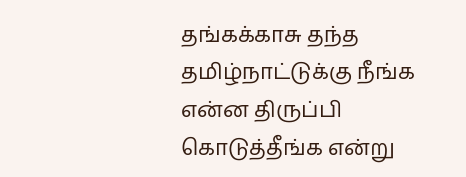தங்கக்காசு தந்த தமிழ்நாட்டுக்கு நீங்க என்ன திருப்பி கொடுத்தீங்க என்று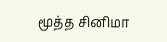மூத்த சினிமா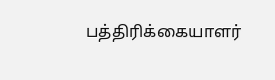பத்திரிக்கையாளர்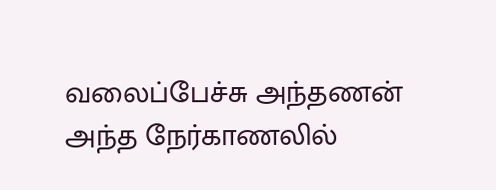வலைப்பேச்சு அந்தணன் அந்த நேர்காணலில்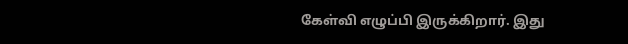கேள்வி எழுப்பி இருக்கிறார். இது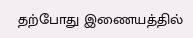தற்போது இணையத்தில்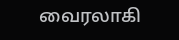வைரலாகி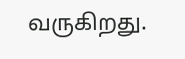வருகிறது.